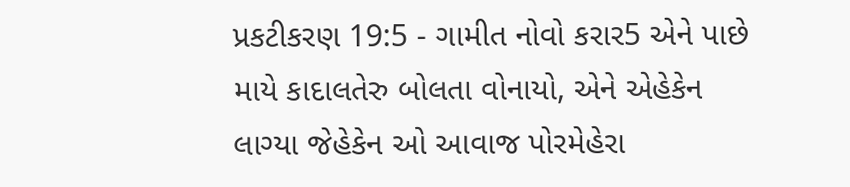પ્રકટીકરણ 19:5 - ગામીત નોવો કરાર5 એને પાછે માયે કાદાલતેરુ બોલતા વોનાયો, એને એહેકેન લાગ્યા જેહેકેન ઓ આવાજ પોરમેહેરા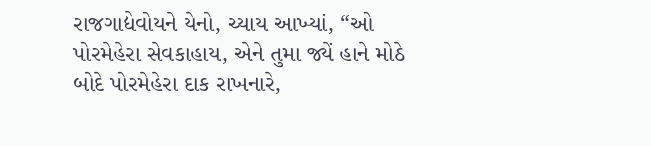રાજગાદ્યેવોયને યેનો, ચ્યાય આખ્યાં, “ઓ પોરમેહેરા સેવકાહાય, એને તુમા જ્યેં હાને મોઠે બોદે પોરમેહેરા દાક રાખનારે,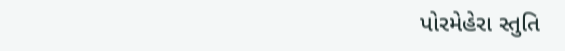પોરમેહેરા સ્તુતિ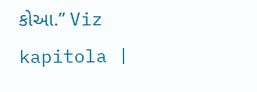કોઆ.” Viz kapitola |